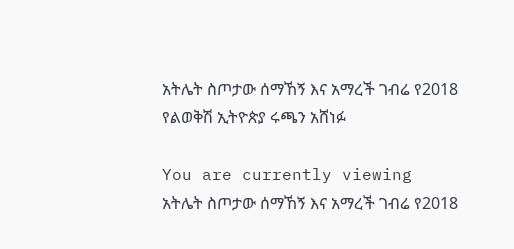አትሌት ስጦታው ሰማኸኝ እና አማረች ገብሬ የ2018 የልወቅሽ ኢትዮጵያ ሩጫን አሸነፉ

You are currently viewing አትሌት ስጦታው ሰማኸኝ እና አማረች ገብሬ የ2018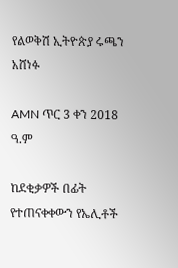የልወቅሽ ኢትዮጵያ ሩጫን አሸነፉ

AMN ጥር 3 ቀን 2018 ዓ.ም

ከደቂቃዎች በፊት የተጠናቀቀውን የኤሊቶች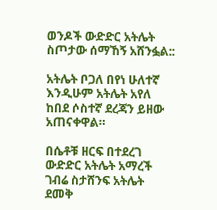ወንዶች ውድድር አትሌት ስጦታው ሰማኸኝ አሸንፏል::

አትሌት ቦጋለ በየነ ሁለተኛ እንዲሁም አትሌት አየለ ከበደ ሶስተኛ ደረጃን ይዘው አጠናቀዋል።

በሴቶቹ ዘርፍ በተደረገ ውድድር አትሌት አማረች ገብሬ ስታሸንፍ አትሌት ደመቅ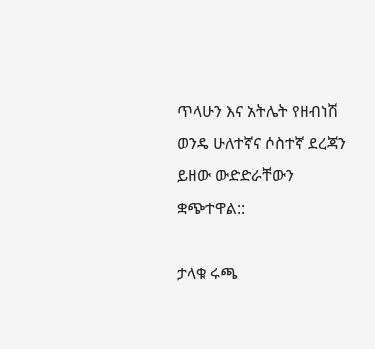ጥላሁን እና አትሌት የዘብነሽ ወንዴ ሁለተኛና ሶስተኛ ደረጃን ይዘው ውድድራቸውን ቋጭተዋል::

ታላቁ ሩጫ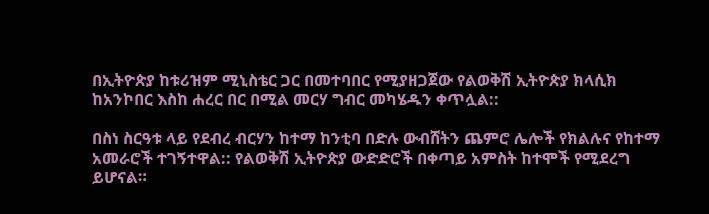በኢትዮጵያ ከቱሪዝም ሚኒስቴር ጋር በመተባበር የሚያዘጋጀው የልወቅሽ ኢትዮጵያ ክላሲክ ከአንኮበር እስከ ሐረር በር በሚል መርሃ ግብር መካሄዱን ቀጥሏል::

በስነ ስርዓቱ ላይ የደብረ ብርሃን ከተማ ከንቲባ በድሉ ውብሸትን ጨምሮ ሌሎች የክልሉና የከተማ አመራሮች ተገኝተዋል:: የልወቅሽ ኢትዮጵያ ውድድሮች በቀጣይ አምስት ከተሞች የሚደረግ ይሆናል።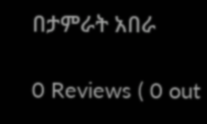በታምራት አበራ

0 Reviews ( 0 out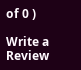of 0 )

Write a Review